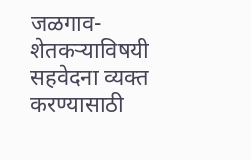जळगाव- शेतकऱ्याविषयी सहवेदना व्यक्त करण्यासाठी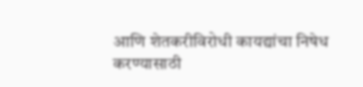आणि शेतकरीविरोधी कायद्यांचा निषेध करण्यासाठी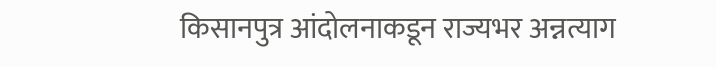किसानपुत्र आंदोलनाकडून राज्यभर अन्नत्याग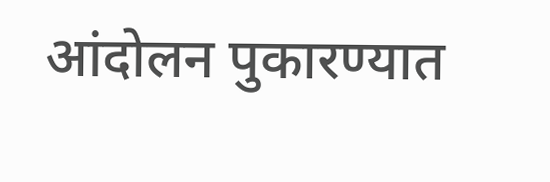आंदोलन पुकारण्यात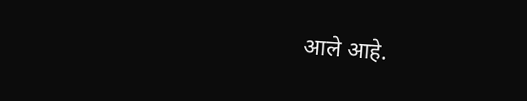आले आहे.